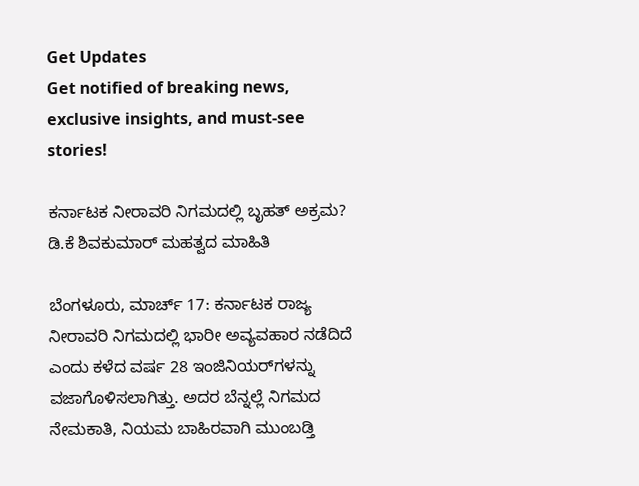Get Updates
Get notified of breaking news, exclusive insights, and must-see stories!

ಕರ್ನಾಟಕ ನೀರಾವರಿ ನಿಗಮದಲ್ಲಿ ಬೃಹತ್ ಅಕ್ರಮ? ಡಿ.ಕೆ ಶಿವಕುಮಾರ್ ಮಹತ್ವದ ಮಾಹಿತಿ

ಬೆಂಗಳೂರು, ಮಾರ್ಚ್ 17: ಕರ್ನಾಟಕ ರಾಜ್ಯ ನೀರಾವರಿ ನಿಗಮದಲ್ಲಿ ಭಾರೀ ಅವ್ಯವಹಾರ ನಡೆದಿದೆ ಎಂದು ಕಳೆದ ವರ್ಷ 28 ಇಂಜಿನಿಯರ್‌ಗಳನ್ನು ವಜಾಗೊಳಿಸಲಾಗಿತ್ತು. ಅದರ ಬೆನ್ನಲ್ಲೆ ನಿಗಮದ ನೇಮಕಾತಿ, ನಿಯಮ ಬಾಹಿರವಾಗಿ ಮುಂಬಡ್ತಿ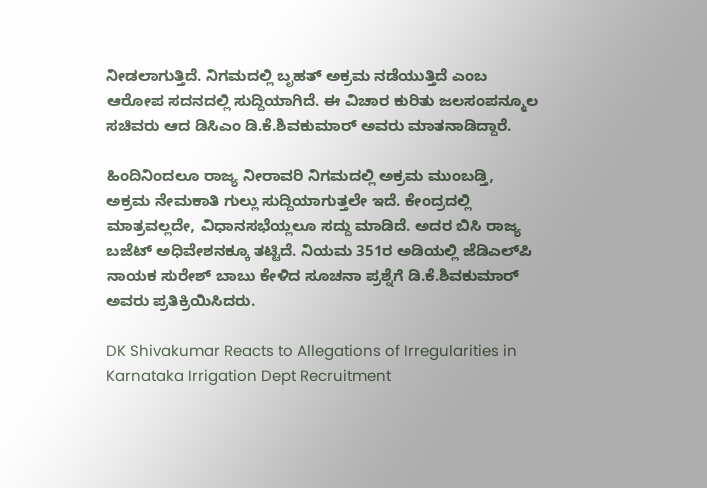ನೀಡಲಾಗುತ್ತಿದೆ. ನಿಗಮದಲ್ಲಿ ಬೃಹತ್ ಅಕ್ರಮ ನಡೆಯುತ್ತಿದೆ ಎಂಬ ಆರೋಪ ಸದನದಲ್ಲಿ ಸುದ್ದಿಯಾಗಿದೆ. ಈ ವಿಚಾರ ಕುರಿತು ಜಲಸಂಪನ್ಮೂಲ ಸಚಿವರು ಆದ ಡಿಸಿಎಂ ಡಿ.ಕೆ.ಶಿವಕುಮಾರ್ ಅವರು ಮಾತನಾಡಿದ್ದಾರೆ.

ಹಿಂದಿನಿಂದಲೂ ರಾಜ್ಯ ನೀರಾವರಿ ನಿಗಮದಲ್ಲಿ ಅಕ್ರಮ ಮುಂಬಡ್ತಿ, ಅಕ್ರಮ ನೇಮಕಾತಿ ಗುಲ್ಲು ಸುದ್ದಿಯಾಗುತ್ತಲೇ ಇದೆ. ಕೇಂದ್ರದಲ್ಲಿ ಮಾತ್ರವಲ್ಲದೇ, ವಿಧಾನಸಭೆಯ್ಲಲೂ ಸದ್ದು ಮಾಡಿದೆ. ಅದರ ಬಿಸಿ ರಾಜ್ಯ ಬಜೆಟ್ ಅಧಿವೇಶನಕ್ಕೂ ತಟ್ಟಿದೆ. ನಿಯಮ 351ರ ಅಡಿಯಲ್ಲಿ ಜೆಡಿಎಲ್‌ಪಿ ನಾಯಕ ಸುರೇಶ್ ಬಾಬು ಕೇಳಿದ ಸೂಚನಾ ಪ್ರಶ್ನೆಗೆ ಡಿ.ಕೆ.ಶಿವಕುಮಾರ್ ಅವರು ಪ್ರತಿಕ್ರಿಯಿಸಿದರು.

DK Shivakumar Reacts to Allegations of Irregularities in Karnataka Irrigation Dept Recruitment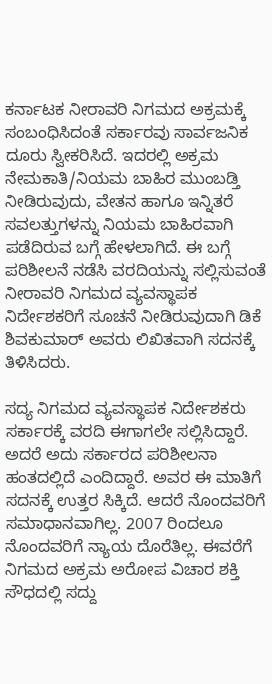ಕರ್ನಾಟಕ ನೀರಾವರಿ ನಿಗಮದ ಅಕ್ರಮಕ್ಕೆ ಸಂಬಂಧಿಸಿದಂತೆ ಸರ್ಕಾರವು ಸಾರ್ವಜನಿಕ ದೂರು ಸ್ವೀಕರಿಸಿದೆ. ಇದರಲ್ಲಿ ಅಕ್ರಮ ನೇಮಕಾತಿ/ನಿಯಮ ಬಾಹಿರ ಮುಂಬಡ್ತಿ ನೀಡಿರುವುದು, ವೇತನ ಹಾಗೂ ಇನ್ನಿತರೆ ಸವಲತ್ತುಗಳನ್ನು ನಿಯಮ ಬಾಹಿರವಾಗಿ ಪಡೆದಿರುವ ಬಗ್ಗೆ ಹೇಳಲಾಗಿದೆ. ಈ ಬಗ್ಗೆ ಪರಿಶೀಲನೆ ನಡೆಸಿ ವರದಿಯನ್ನು ಸಲ್ಲಿಸುವಂತೆ ನೀರಾವರಿ ನಿಗಮದ ವ್ಯವಸ್ಥಾಪಕ ನಿರ್ದೇಶಕರಿಗೆ ಸೂಚನೆ ನೀಡಿರುವುದಾಗಿ ಡಿಕೆ ಶಿವಕುಮಾರ್ ಅವರು ಲಿಖಿತವಾಗಿ ಸದನಕ್ಕೆ ತಿಳಿಸಿದರು.

ಸದ್ಯ ನಿಗಮದ ವ್ಯವಸ್ಥಾಪಕ ನಿರ್ದೇಶಕರು ಸರ್ಕಾರಕ್ಕೆ ವರದಿ ಈಗಾಗಲೇ ಸಲ್ಲಿಸಿದ್ದಾರೆ. ಅದರೆ ಅದು ಸರ್ಕಾರದ ಪರಿಶೀಲನಾ ಹಂತದಲ್ಲಿದೆ ಎಂದಿದ್ದಾರೆ. ಅವರ ಈ ಮಾತಿಗೆ ಸದನಕ್ಕೆ ಉತ್ತರ ಸಿಕ್ಕಿದೆ. ಆದರೆ ನೊಂದವರಿಗೆ ಸಮಾಧಾನವಾಗಿಲ್ಲ. 2007 ರಿಂದಲೂ ನೊಂದವರಿಗೆ ನ್ಯಾಯ ದೊರೆತಿಲ್ಲ. ಈವರೆಗೆ ನಿಗಮದ ಅಕ್ರಮ ಅರೋಪ ವಿಚಾರ ಶಕ್ತಿ ಸೌಧದಲ್ಲಿ ಸದ್ದು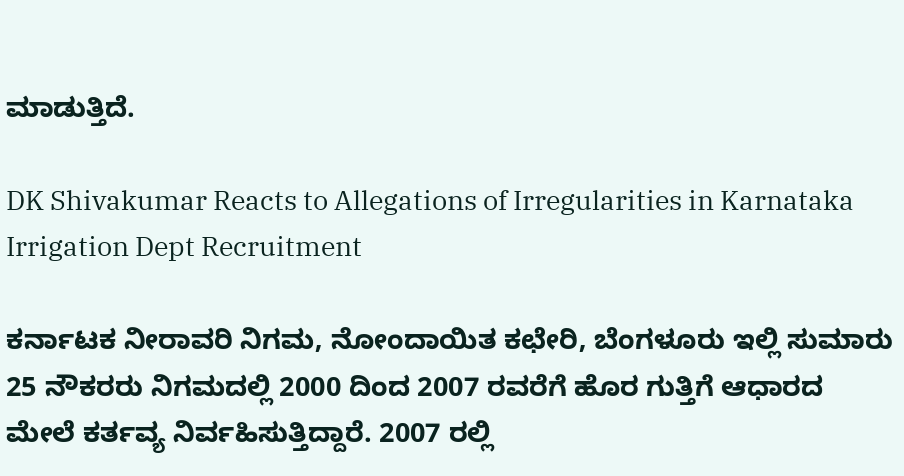ಮಾಡುತ್ತಿದೆ.

DK Shivakumar Reacts to Allegations of Irregularities in Karnataka Irrigation Dept Recruitment

ಕರ್ನಾಟಕ ನೀರಾವರಿ ನಿಗಮ, ನೋಂದಾಯಿತ ಕಛೇರಿ, ಬೆಂಗಳೂರು ಇಲ್ಲಿ ಸುಮಾರು 25 ನೌಕರರು ನಿಗಮದಲ್ಲಿ 2000 ದಿಂದ 2007 ರವರೆಗೆ ಹೊರ ಗುತ್ತಿಗೆ ಆಧಾರದ ಮೇಲೆ ಕರ್ತವ್ಯ ನಿರ್ವಹಿಸುತ್ತಿದ್ದಾರೆ. 2007 ರಲ್ಲಿ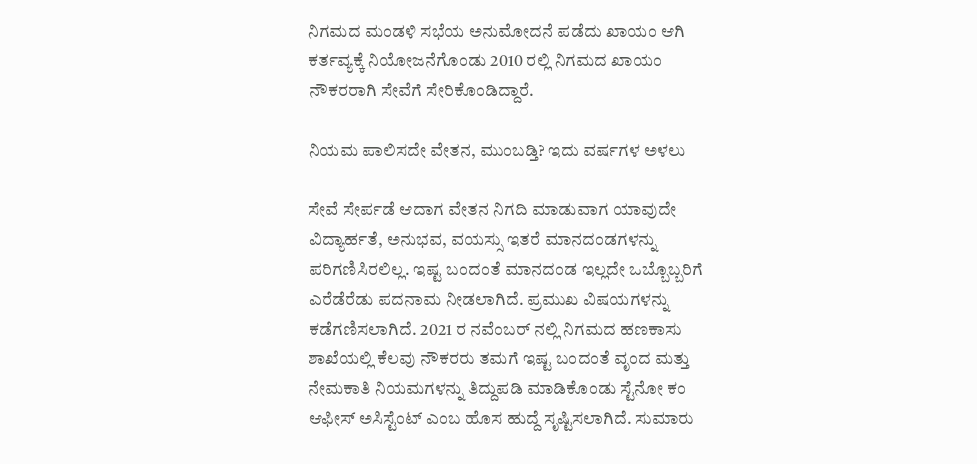ನಿಗಮದ ಮಂಡಳಿ ಸಭೆಯ ಅನುಮೋದನೆ ಪಡೆದು ಖಾಯಂ ಆಗಿ ಕರ್ತವ್ಯಕ್ಕೆ ನಿಯೋಜನೆಗೊಂಡು 2010 ರಲ್ಲಿ ನಿಗಮದ ಖಾಯಂ ನೌಕರರಾಗಿ ಸೇವೆಗೆ ಸೇರಿಕೊಂಡಿದ್ದಾರೆ.

ನಿಯಮ ಪಾಲಿಸದೇ ವೇತನ, ಮುಂಬಡ್ತಿ? ಇದು ವರ್ಷಗಳ ಅಳಲು

ಸೇವೆ ಸೇರ್ಪಡೆ ಆದಾಗ ವೇತನ ನಿಗದಿ ಮಾಡುವಾಗ ಯಾವುದೇ ವಿದ್ಯಾರ್ಹತೆ, ಅನುಭವ, ವಯಸ್ಸು ಇತರೆ ಮಾನದಂಡಗಳನ್ನು ಪರಿಗಣಿಸಿರಲಿಲ್ಲ. ಇಷ್ಟ ಬಂದಂತೆ ಮಾನದಂಡ ಇಲ್ಲದೇ ಒಬ್ಬೊಬ್ಬರಿಗೆ ಎರೆಡೆರೆಡು ಪದನಾಮ ನೀಡಲಾಗಿದೆ. ಪ್ರಮುಖ ವಿಷಯಗಳನ್ನು ಕಡೆಗಣಿಸಲಾಗಿದೆ. 2021 ರ ನವೆಂಬರ್ ನಲ್ಲಿ ನಿಗಮದ ಹಣಕಾಸು ಶಾಖೆಯಲ್ಲಿ ಕೆಲವು ನೌಕರರು ತಮಗೆ ಇಷ್ಟ ಬಂದಂತೆ ವೃಂದ ಮತ್ತು ನೇಮಕಾತಿ ನಿಯಮಗಳನ್ನು ತಿದ್ದುಪಡಿ ಮಾಡಿಕೊಂಡು ಸ್ಟೆನೋ ಕಂ ಆಫೀಸ್ ಅಸಿಸ್ಟೆಂಟ್ ಎಂಬ ಹೊಸ ಹುದ್ದೆ ಸೃಷ್ಟಿಸಲಾಗಿದೆ. ಸುಮಾರು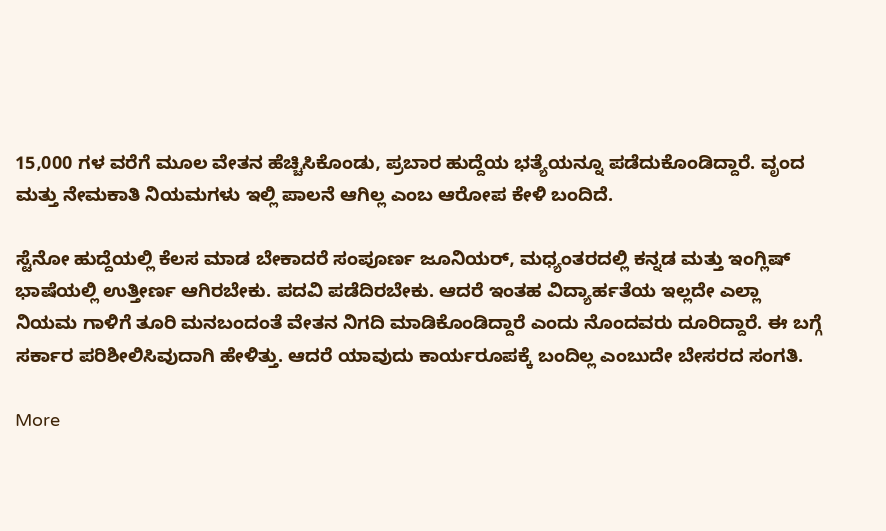15,000 ಗಳ ವರೆಗೆ ಮೂಲ ವೇತನ ಹೆಚ್ಚಿಸಿಕೊಂಡು, ಪ್ರಬಾರ ಹುದ್ದೆಯ ಭತ್ಯೆಯನ್ನೂ ಪಡೆದುಕೊಂಡಿದ್ದಾರೆ. ವೃಂದ ಮತ್ತು ನೇಮಕಾತಿ ನಿಯಮಗಳು ಇಲ್ಲಿ ಪಾಲನೆ ಆಗಿಲ್ಲ ಎಂಬ ಆರೋಪ ಕೇಳಿ ಬಂದಿದೆ.

ಸ್ಟೆನೋ ಹುದ್ದೆಯಲ್ಲಿ ಕೆಲಸ ಮಾಡ ಬೇಕಾದರೆ ಸಂಪೂರ್ಣ ಜೂನಿಯರ್, ಮಧ್ಯಂತರದಲ್ಲಿ ಕನ್ನಡ ಮತ್ತು ಇಂಗ್ಲಿಷ್ ಭಾಷೆಯಲ್ಲಿ ಉತ್ತೀರ್ಣ ಆಗಿರಬೇಕು. ಪದವಿ ಪಡೆದಿರಬೇಕು. ಆದರೆ ಇಂತಹ ವಿದ್ಯಾರ್ಹತೆಯ ಇಲ್ಲದೇ ಎಲ್ಲಾ ನಿಯಮ ಗಾಳಿಗೆ ತೂರಿ ಮನಬಂದಂತೆ ವೇತನ ನಿಗದಿ ಮಾಡಿಕೊಂಡಿದ್ದಾರೆ ಎಂದು ನೊಂದವರು ದೂರಿದ್ದಾರೆ. ಈ ಬಗ್ಗೆ ಸರ್ಕಾರ ಪರಿಶೀಲಿಸಿವುದಾಗಿ ಹೇಳಿತ್ತು. ಆದರೆ ಯಾವುದು ಕಾರ್ಯರೂಪಕ್ಕೆ ಬಂದಿಲ್ಲ ಎಂಬುದೇ ಬೇಸರದ ಸಂಗತಿ.

More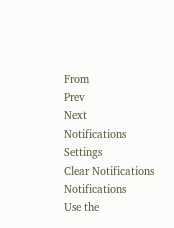From
Prev
Next
Notifications
Settings
Clear Notifications
Notifications
Use the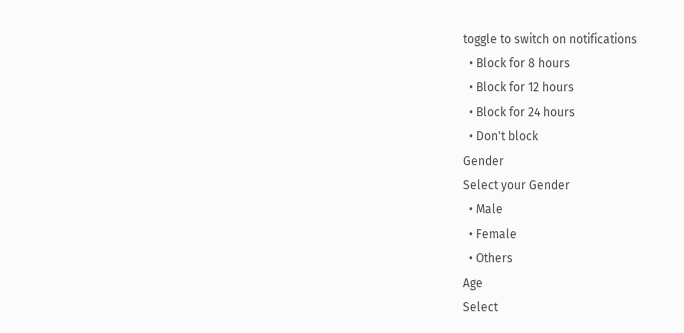toggle to switch on notifications
  • Block for 8 hours
  • Block for 12 hours
  • Block for 24 hours
  • Don't block
Gender
Select your Gender
  • Male
  • Female
  • Others
Age
Select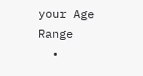your Age Range
  •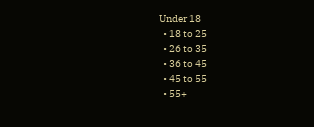Under 18
  • 18 to 25
  • 26 to 35
  • 36 to 45
  • 45 to 55
  • 55+